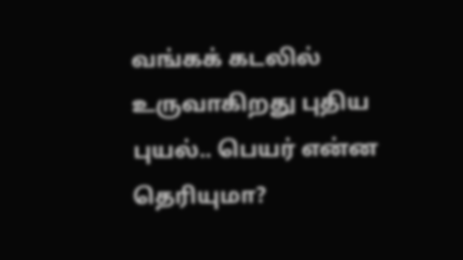வங்கக் கடலில் உருவாகிறது புதிய புயல்.. பெயர் என்ன தெரியுமா?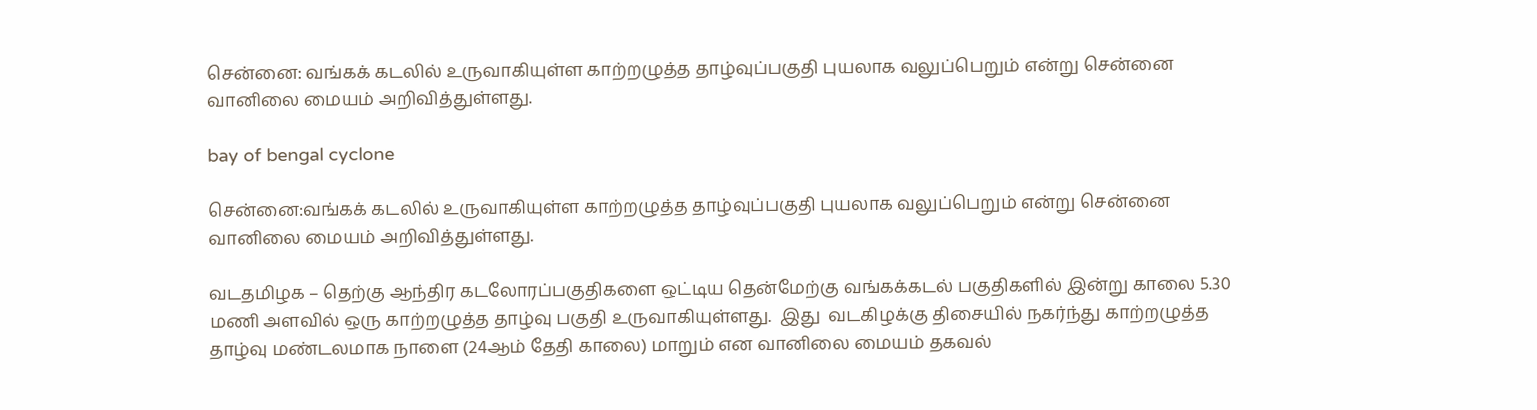சென்னை: வங்கக் கடலில் உருவாகியுள்ள காற்றழுத்த தாழ்வுப்பகுதி புயலாக வலுப்பெறும் என்று சென்னை வானிலை மையம் அறிவித்துள்ளது.

bay of bengal cyclone

சென்னை:வங்கக் கடலில் உருவாகியுள்ள காற்றழுத்த தாழ்வுப்பகுதி புயலாக வலுப்பெறும் என்று சென்னை வானிலை மையம் அறிவித்துள்ளது.

வடதமிழக – தெற்கு ஆந்திர கடலோரப்பகுதிகளை ஒட்டிய தென்மேற்கு வங்கக்கடல் பகுதிகளில் இன்று காலை 5.30 மணி அளவில் ஒரு காற்றழுத்த தாழ்வு பகுதி உருவாகியுள்ளது.  இது  வடகிழக்கு திசையில் நகர்ந்து காற்றழுத்த தாழ்வு மண்டலமாக நாளை (24ஆம் தேதி காலை) மாறும் என வானிலை மையம் தகவல்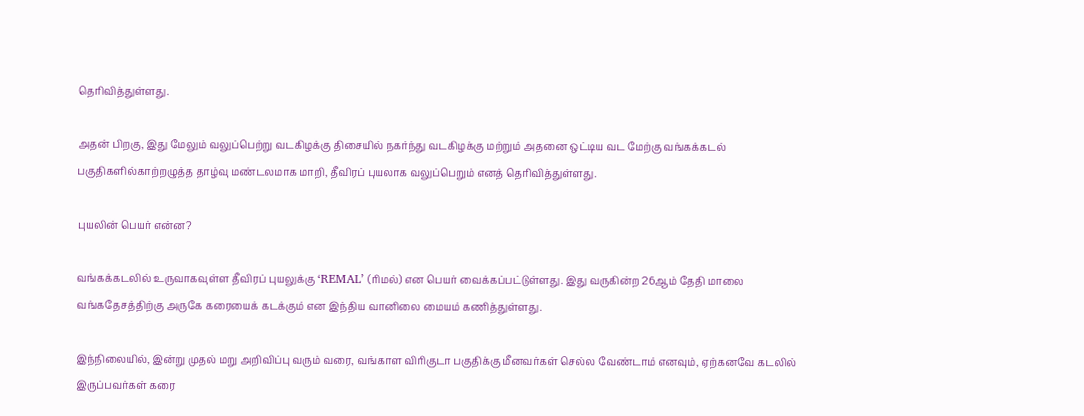தெரிவித்துள்ளது.

அதன் பிறகு, இது மேலும் வலுப்பெற்று வடகிழக்கு திசையில் நகர்ந்து வடகிழக்கு மற்றும் அதனை ஒட்டிய வட மேற்கு வங்கக்கடல் பகுதிகளில்காற்றழுத்த தாழ்வு மண்டலமாக மாறி, தீவிரப் புயலாக வலுப்பெறும் எனத் தெரிவித்துள்ளது.

புயலின் பெயர் என்ன?

வங்கக்கடலில் உருவாகவுள்ள தீவிரப் புயலுக்கு ‘REMAL’ (ரிமல்) என பெயர் வைக்கப்பட்டுள்ளது. இது வருகின்ற 26ஆம் தேதி மாலை வங்கதேசத்திற்கு அருகே கரையைக் கடக்கும் என இந்திய வானிலை மையம் கணித்துள்ளது.

இந்நிலையில், இன்று முதல் மறு அறிவிப்பு வரும் வரை, வங்காள விரிகுடா பகுதிக்கு மீனவர்கள் செல்ல வேண்டாம் எனவும், ஏற்கனவே கடலில் இருப்பவர்கள் கரை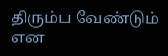திரும்ப வேண்டும் என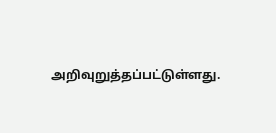அறிவுறுத்தப்பட்டுள்ளது.